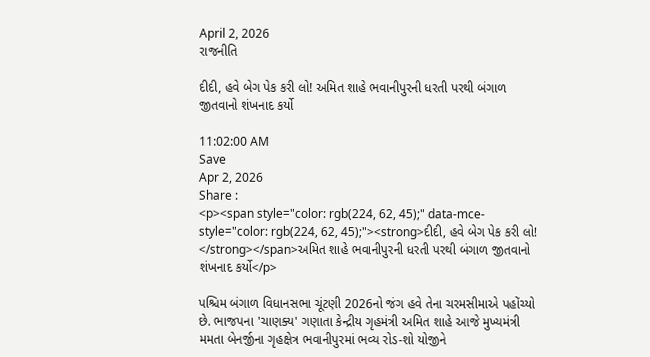April 2, 2026
રાજનીતિ

દીદી, હવે બેગ પેક કરી લો! અમિત શાહે ભવાનીપુરની ધરતી પરથી બંગાળ જીતવાનો શંખનાદ કર્યો

11:02:00 AM
Save
Apr 2, 2026
Share :
<p><span style="color: rgb(224, 62, 45);" data-mce-style="color: rgb(224, 62, 45);"><strong>દીદી, હવે બેગ પેક કરી લો! </strong></span>અમિત શાહે ભવાનીપુરની ધરતી પરથી બંગાળ જીતવાનો શંખનાદ કર્યો</p>

પશ્ચિમ બંગાળ વિધાનસભા ચૂંટણી 2026નો જંગ હવે તેના ચરમસીમાએ પહોંચ્યો છે. ભાજપના 'ચાણક્ય' ગણાતા કેન્દ્રીય ગૃહમંત્રી અમિત શાહે આજે મુખ્યમંત્રી મમતા બેનર્જીના ગૃહક્ષેત્ર ભવાનીપુરમાં ભવ્ય રોડ-શો યોજીને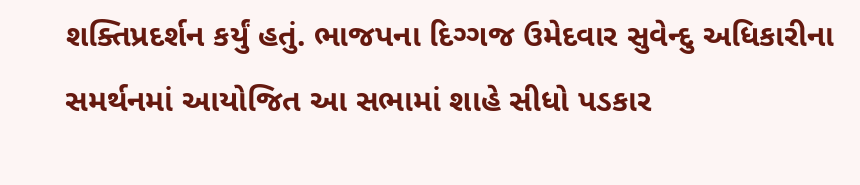શક્તિપ્રદર્શન કર્યું હતું. ભાજપના દિગ્ગજ ઉમેદવાર સુવેન્દુ અધિકારીના સમર્થનમાં આયોજિત આ સભામાં શાહે સીધો પડકાર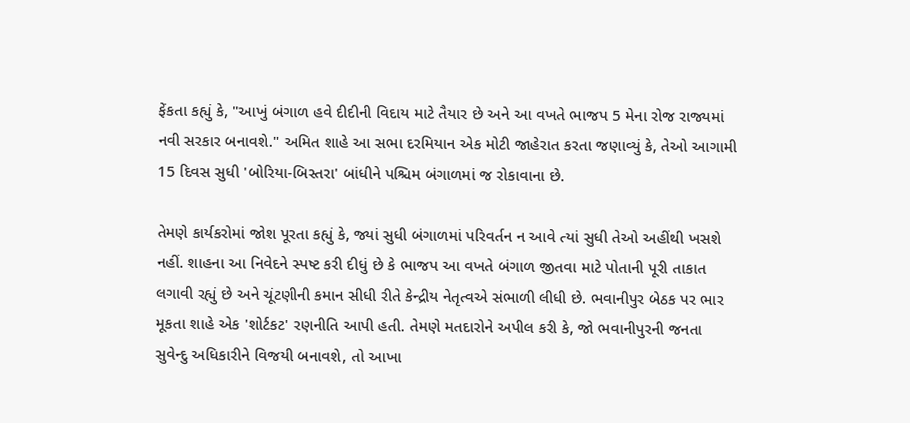ફેંકતા કહ્યું કે, "આખું બંગાળ હવે દીદીની વિદાય માટે તૈયાર છે અને આ વખતે ભાજપ 5 મેના રોજ રાજ્યમાં નવી સરકાર બનાવશે." અમિત શાહે આ સભા દરમિયાન એક મોટી જાહેરાત કરતા જણાવ્યું કે, તેઓ આગામી 15 દિવસ સુધી 'બોરિયા-બિસ્તરા' બાંધીને પશ્ચિમ બંગાળમાં જ રોકાવાના છે.

તેમણે કાર્યકરોમાં જોશ પૂરતા કહ્યું કે, જ્યાં સુધી બંગાળમાં પરિવર્તન ન આવે ત્યાં સુધી તેઓ અહીંથી ખસશે નહીં. શાહના આ નિવેદને સ્પષ્ટ કરી દીધું છે કે ભાજપ આ વખતે બંગાળ જીતવા માટે પોતાની પૂરી તાકાત લગાવી રહ્યું છે અને ચૂંટણીની કમાન સીધી રીતે કેન્દ્રીય નેતૃત્વએ સંભાળી લીધી છે. ભવાનીપુર બેઠક પર ભાર મૂકતા શાહે એક 'શોર્ટકટ' રણનીતિ આપી હતી. તેમણે મતદારોને અપીલ કરી કે, જો ભવાનીપુરની જનતા સુવેન્દુ અધિકારીને વિજયી બનાવશે, તો આખા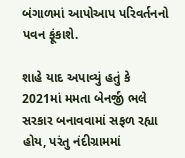બંગાળમાં આપોઆપ પરિવર્તનનો પવન ફૂંકાશે.

શાહે યાદ અપાવ્યું હતું કે 2021માં મમતા બેનર્જી ભલે સરકાર બનાવવામાં સફળ રહ્યા હોય, પરંતુ નંદીગ્રામમાં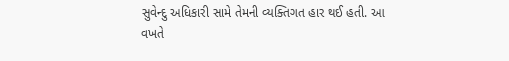સુવેન્દુ અધિકારી સામે તેમની વ્યક્તિગત હાર થઈ હતી. આ વખતે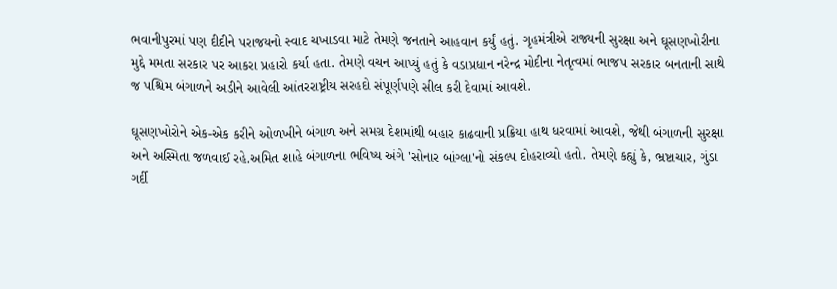ભવાનીપુરમાં પણ દીદીને પરાજયનો સ્વાદ ચખાડવા માટે તેમણે જનતાને આહવાન કર્યું હતું. ગૃહમંત્રીએ રાજ્યની સુરક્ષા અને ઘૂસણખોરીના મુદ્દે મમતા સરકાર પર આકરા પ્રહારો કર્યા હતા. તેમણે વચન આપ્યું હતું કે વડાપ્રધાન નરેન્દ્ર મોદીના નેતૃત્વમાં ભાજપ સરકાર બનતાની સાથે જ પશ્ચિમ બંગાળને અડીને આવેલી આંતરરાષ્ટ્રીય સરહદો સંપૂર્ણપણે સીલ કરી દેવામાં આવશે.

ઘૂસણખોરોને એક-એક કરીને ઓળખીને બંગાળ અને સમગ્ર દેશમાંથી બહાર કાઢવાની પ્રક્રિયા હાથ ધરવામાં આવશે, જેથી બંગાળની સુરક્ષા અને અસ્મિતા જળવાઈ રહે.અમિત શાહે બંગાળના ભવિષ્ય અંગે 'સોનાર બાંગ્લા'નો સંકલ્પ દોહરાવ્યો હતો. તેમણે કહ્યું કે, ભ્રષ્ટાચાર, ગુંડા ગર્દી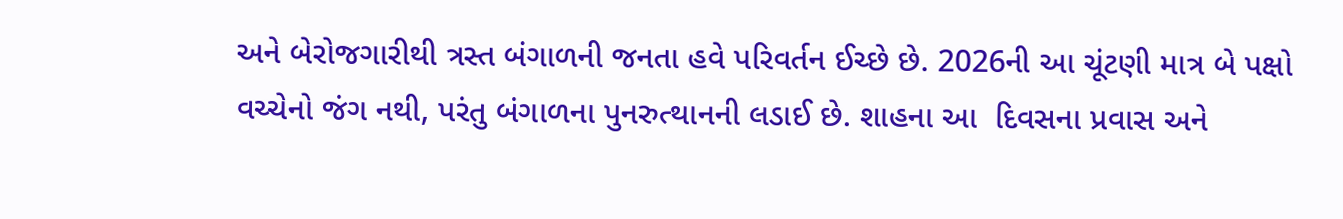અને બેરોજગારીથી ત્રસ્ત બંગાળની જનતા હવે પરિવર્તન ઈચ્છે છે. 2026ની આ ચૂંટણી માત્ર બે પક્ષો વચ્ચેનો જંગ નથી, પરંતુ બંગાળના પુનરુત્થાનની લડાઈ છે. શાહના આ  દિવસના પ્રવાસ અને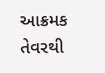આક્રમક તેવરથી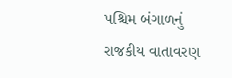પશ્ચિમ બંગાળનું રાજકીય વાતાવરણ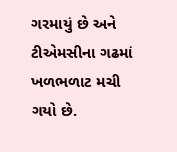ગરમાયું છે અને ટીએમસીના ગઢમાં ખળભળાટ મચી ગયો છે.